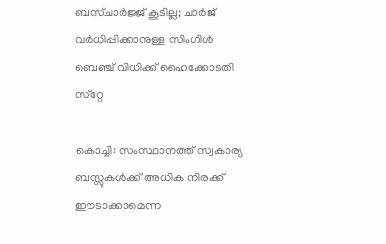ബസ്ചാര്‍ജ്ജ് കൂടില്ല; ചാര്‍ജ് വര്‍ധിപ്പിക്കാനുള്ള സിംഗിള്‍ ബെഞ്ച് വിധിക്ക് ഹൈക്കോടതി സ്‌റ്റേ

കൊച്ചി: സംസ്ഥാനത്ത് സ്വകാര്യ ബസ്സുകള്‍ക്ക് അധിക നിരക്ക് ഈടാക്കാമെന്ന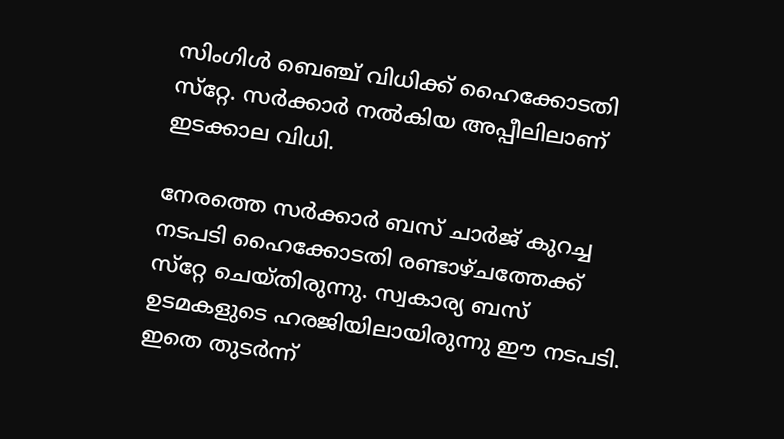സിംഗിള്‍ ബെഞ്ച് വിധിക്ക് ഹൈക്കോടതി സ്‌റ്റേ. സര്‍ക്കാര്‍ നല്‍കിയ അപ്പീലിലാണ് ഇടക്കാല വിധി.

നേരത്തെ സര്‍ക്കാര്‍ ബസ് ചാര്‍ജ് കുറച്ച നടപടി ഹൈക്കോടതി രണ്ടാഴ്ചത്തേക്ക് സ്‌റ്റേ ചെയ്തിരുന്നു. സ്വകാര്യ ബസ് ഉടമകളുടെ ഹരജിയിലായിരുന്നു ഈ നടപടി. ഇതെ തുടര്‍ന്ന്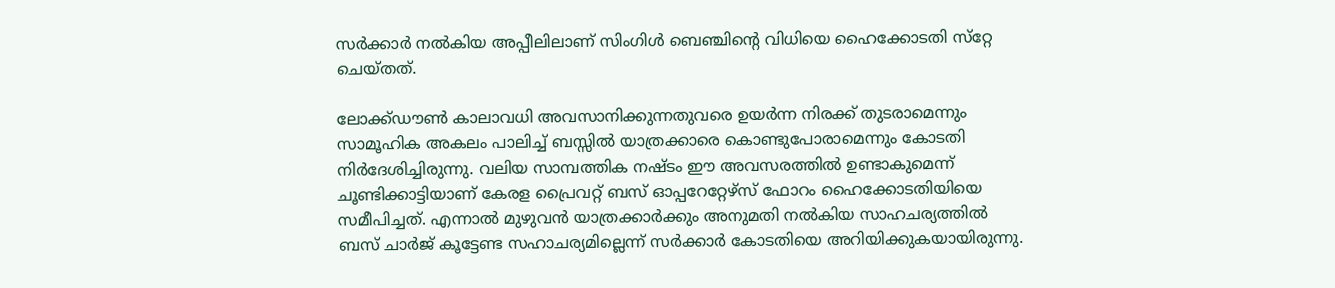സര്‍ക്കാര്‍ നല്‍കിയ അപ്പീലിലാണ് സിംഗിള്‍ ബെഞ്ചിന്റെ വിധിയെ ഹൈക്കോടതി സ്‌റ്റേ ചെയ്തത്.

ലോക്ക്ഡൗണ്‍ കാലാവധി അവസാനിക്കുന്നതുവരെ ഉയര്‍ന്ന നിരക്ക് തുടരാമെന്നും സാമൂഹിക അകലം പാലിച്ച് ബസ്സില്‍ യാത്രക്കാരെ കൊണ്ടുപോരാമെന്നും കോടതി നിര്‍ദേശിച്ചിരുന്നു. വലിയ സാമ്പത്തിക നഷ്ടം ഈ അവസരത്തില്‍ ഉണ്ടാകുമെന്ന് ചൂണ്ടിക്കാട്ടിയാണ് കേരള പ്രൈവറ്റ് ബസ് ഓപ്പറേറ്റേഴ്‌സ് ഫോറം ഹൈക്കോടതിയിയെ സമീപിച്ചത്. എന്നാല്‍ മുഴുവന്‍ യാത്രക്കാര്‍ക്കും അനുമതി നല്‍കിയ സാഹചര്യത്തില്‍ ബസ് ചാര്‍ജ് കൂട്ടേണ്ട സഹാചര്യമില്ലെന്ന് സര്‍ക്കാര്‍ കോടതിയെ അറിയിക്കുകയായിരുന്നു.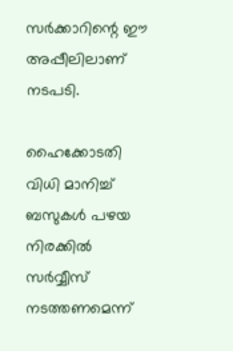സര്‍ക്കാറിന്റെ ഈ അപ്പീലിലാണ് നടപടി.

ഹൈക്കോടതി വിധി മാനിച്ച് ബസുകള്‍ പഴയ നിരക്കില്‍ സര്‍വ്വീസ് നടത്തണമെന്ന്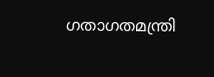ഗതാഗതമന്ത്രി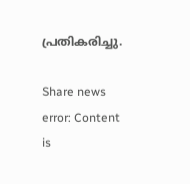പ്രതികരിച്ചു.

Share news
error: Content is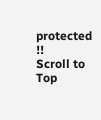protected !!
Scroll to Top